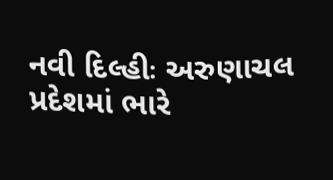નવી દિલ્હીઃ અરુણાચલ પ્રદેશમાં ભારે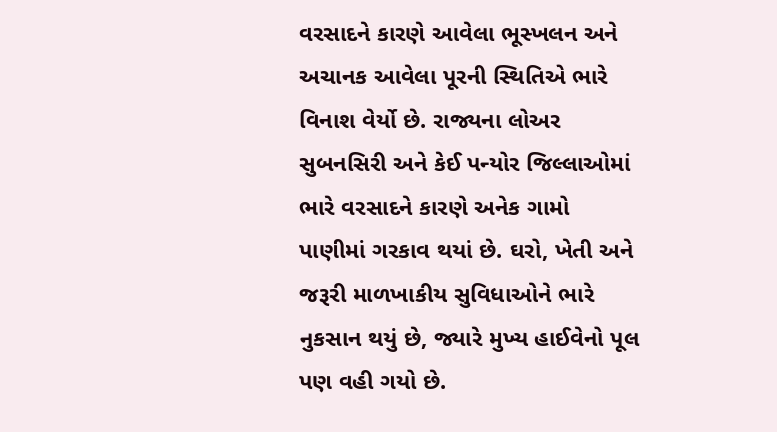વરસાદને કારણે આવેલા ભૂસ્ખલન અને અચાનક આવેલા પૂરની સ્થિતિએ ભારે વિનાશ વેર્યો છે. રાજ્યના લોઅર સુબનસિરી અને કેઈ પન્યોર જિલ્લાઓમાં ભારે વરસાદને કારણે અનેક ગામો પાણીમાં ગરકાવ થયાં છે. ઘરો, ખેતી અને જરૂરી માળખાકીય સુવિધાઓને ભારે નુકસાન થયું છે, જ્યારે મુખ્ય હાઈવેનો પૂલ પણ વહી ગયો છે.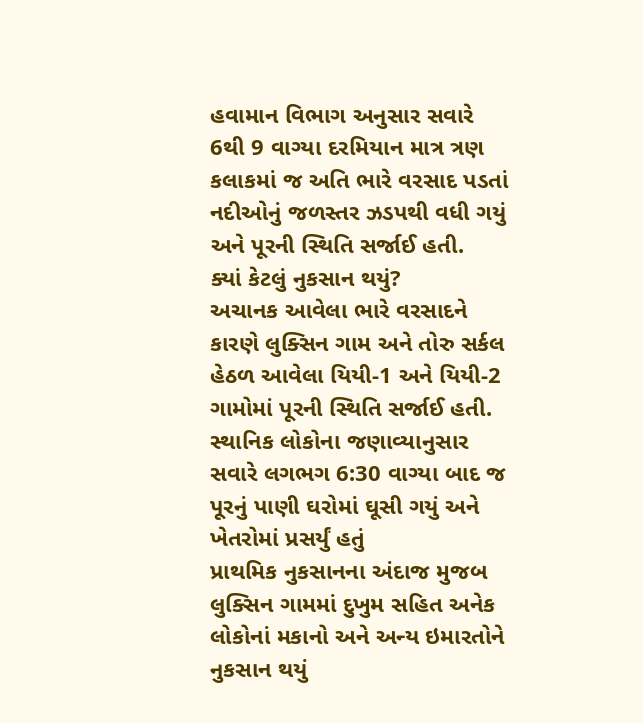હવામાન વિભાગ અનુસાર સવારે 6થી 9 વાગ્યા દરમિયાન માત્ર ત્રણ કલાકમાં જ અતિ ભારે વરસાદ પડતાં નદીઓનું જળસ્તર ઝડપથી વધી ગયું અને પૂરની સ્થિતિ સર્જાઈ હતી.
ક્યાં કેટલું નુકસાન થયું?
અચાનક આવેલા ભારે વરસાદને કારણે લુક્સિન ગામ અને તોરુ સર્કલ હેઠળ આવેલા યિયી-1 અને યિયી-2 ગામોમાં પૂરની સ્થિતિ સર્જાઈ હતી. સ્થાનિક લોકોના જણાવ્યાનુસાર સવારે લગભગ 6:30 વાગ્યા બાદ જ પૂરનું પાણી ઘરોમાં ઘૂસી ગયું અને ખેતરોમાં પ્રસર્યું હતું
પ્રાથમિક નુકસાનના અંદાજ મુજબ લુક્સિન ગામમાં દુખુમ સહિત અનેક લોકોનાં મકાનો અને અન્ય ઇમારતોને નુકસાન થયું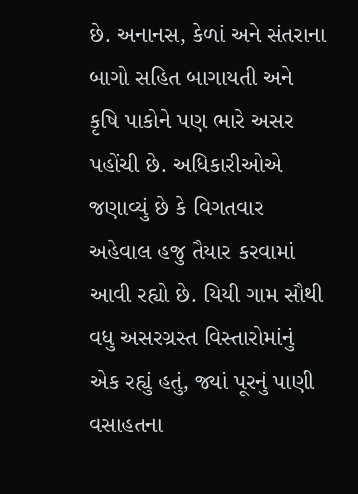છે. અનાનસ, કેળાં અને સંતરાના બાગો સહિત બાગાયતી અને કૃષિ પાકોને પણ ભારે અસર પહોંચી છે. અધિકારીઓએ જણાવ્યું છે કે વિગતવાર અહેવાલ હજુ તૈયાર કરવામાં આવી રહ્યો છે. યિયી ગામ સૌથી વધુ અસરગ્રસ્ત વિસ્તારોમાંનું એક રહ્યું હતું, જ્યાં પૂરનું પાણી વસાહતના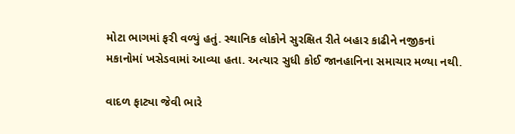મોટા ભાગમાં ફરી વળ્યું હતું. સ્થાનિક લોકોને સુરક્ષિત રીતે બહાર કાઢીને નજીકનાં મકાનોમાં ખસેડવામાં આવ્યા હતા. અત્યાર સુધી કોઈ જાનહાનિના સમાચાર મળ્યા નથી.

વાદળ ફાટ્યા જેવી ભારે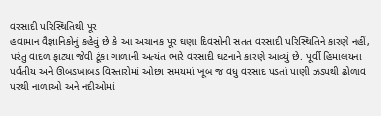વરસાદી પરિસ્થિતિથી પૂર
હવામાન વૈજ્ઞાનિકોનું કહેવું છે કે આ અચાનક પૂર ઘણા દિવસોની સતત વરસાદી પરિસ્થિતિને કારણે નહીં, પરંતુ વાદળ ફાટ્યા જેવી ટૂંકા ગાળાની અત્યંત ભારે વરસાદી ઘટનાને કારણે આવ્યું છે. પૂર્વી હિમાલયના પર્વતીય અને ઊબડખાબડ વિસ્તારોમાં ઓછા સમયમાં ખૂબ જ વધુ વરસાદ પડતાં પાણી ઝડપથી ઢોળાવ પરથી નાળાઓ અને નદીઓમાં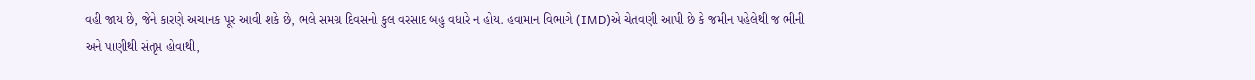વહી જાય છે, જેને કારણે અચાનક પૂર આવી શકે છે, ભલે સમગ્ર દિવસનો કુલ વરસાદ બહુ વધારે ન હોય. હવામાન વિભાગે (IMD)એ ચેતવણી આપી છે કે જમીન પહેલેથી જ ભીની અને પાણીથી સંતૃપ્ત હોવાથી,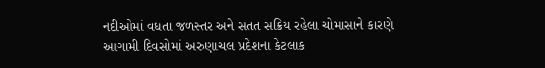નદીઓમાં વધતા જળસ્તર અને સતત સક્રિય રહેલા ચોમાસાને કારણે આગામી દિવસોમાં અરુણાચલ પ્રદેશના કેટલાક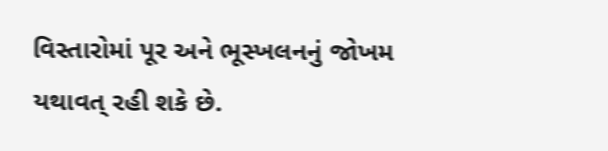વિસ્તારોમાં પૂર અને ભૂસ્ખલનનું જોખમ યથાવત્ રહી શકે છે.